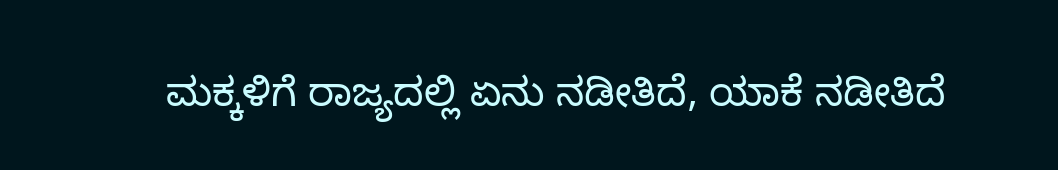ಮಕ್ಕಳಿಗೆ ರಾಜ್ಯದಲ್ಲಿ ಏನು ನಡೀತಿದೆ, ಯಾಕೆ ನಡೀತಿದೆ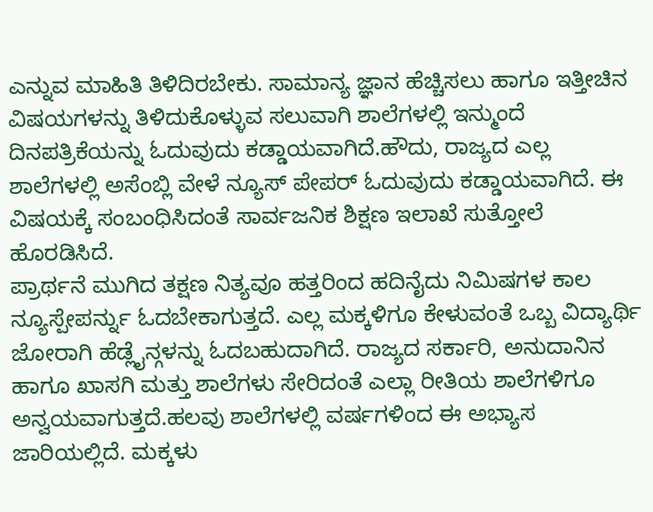ಎನ್ನುವ ಮಾಹಿತಿ ತಿಳಿದಿರಬೇಕು. ಸಾಮಾನ್ಯ ಜ್ಞಾನ ಹೆಚ್ಚಿಸಲು ಹಾಗೂ ಇತ್ತೀಚಿನ ವಿಷಯಗಳನ್ನು ತಿಳಿದುಕೊಳ್ಳುವ ಸಲುವಾಗಿ ಶಾಲೆಗಳಲ್ಲಿ ಇನ್ಮುಂದೆ ದಿನಪತ್ರಿಕೆಯನ್ನು ಓದುವುದು ಕಡ್ಡಾಯವಾಗಿದೆ.ಹೌದು, ರಾಜ್ಯದ ಎಲ್ಲ ಶಾಲೆಗಳಲ್ಲಿ ಅಸೆಂಬ್ಲಿ ವೇಳೆ ನ್ಯೂಸ್ ಪೇಪರ್ ಓದುವುದು ಕಡ್ಡಾಯವಾಗಿದೆ. ಈ ವಿಷಯಕ್ಕೆ ಸಂಬಂಧಿಸಿದಂತೆ ಸಾರ್ವಜನಿಕ ಶಿಕ್ಷಣ ಇಲಾಖೆ ಸುತ್ತೋಲೆ ಹೊರಡಿಸಿದೆ.
ಪ್ರಾರ್ಥನೆ ಮುಗಿದ ತಕ್ಷಣ ನಿತ್ಯವೂ ಹತ್ತರಿಂದ ಹದಿನೈದು ನಿಮಿಷಗಳ ಕಾಲ ನ್ಯೂಸ್ಪೇಪರ್ನ್ನು ಓದಬೇಕಾಗುತ್ತದೆ. ಎಲ್ಲ ಮಕ್ಕಳಿಗೂ ಕೇಳುವಂತೆ ಒಬ್ಬ ವಿದ್ಯಾರ್ಥಿ ಜೋರಾಗಿ ಹೆಡ್ಲೈನ್ಗಳನ್ನು ಓದಬಹುದಾಗಿದೆ. ರಾಜ್ಯದ ಸರ್ಕಾರಿ, ಅನುದಾನಿನ ಹಾಗೂ ಖಾಸಗಿ ಮತ್ತು ಶಾಲೆಗಳು ಸೇರಿದಂತೆ ಎಲ್ಲಾ ರೀತಿಯ ಶಾಲೆಗಳಿಗೂ ಅನ್ವಯವಾಗುತ್ತದೆ.ಹಲವು ಶಾಲೆಗಳಲ್ಲಿ ವರ್ಷಗಳಿಂದ ಈ ಅಭ್ಯಾಸ ಜಾರಿಯಲ್ಲಿದೆ. ಮಕ್ಕಳು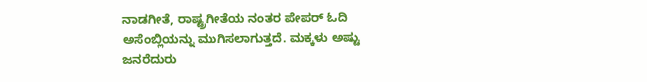ನಾಡಗೀತೆ, ರಾಷ್ಟ್ರಗೀತೆಯ ನಂತರ ಪೇಪರ್ ಓದಿ ಅಸೆಂಬ್ಲಿಯನ್ನು ಮುಗಿಸಲಾಗುತ್ತದೆ. ಮಕ್ಕಳು ಅಷ್ಟು ಜನರೆದುರು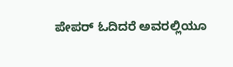ಪೇಪರ್ ಓದಿದರೆ ಅವರಲ್ಲಿಯೂ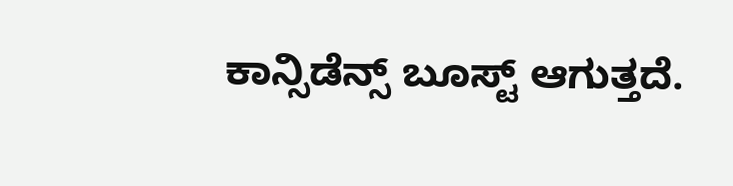ಕಾನ್ಸಿಡೆನ್ಸ್ ಬೂಸ್ಟ್ ಆಗುತ್ತದೆ.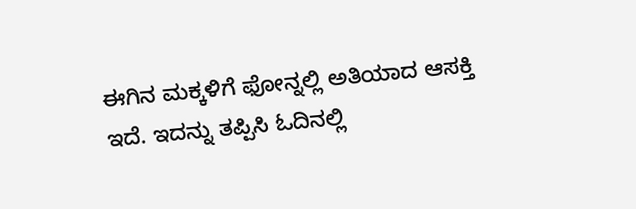ಈಗಿನ ಮಕ್ಕಳಿಗೆ ಫೋನ್ನಲ್ಲಿ ಅತಿಯಾದ ಆಸಕ್ತಿ ಇದೆ. ಇದನ್ನು ತಪ್ಪಿಸಿ ಓದಿನಲ್ಲಿ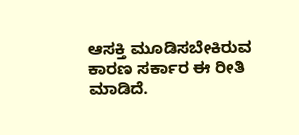ಆಸಕ್ತಿ ಮೂಡಿಸಬೇಕಿರುವ ಕಾರಣ ಸರ್ಕಾರ ಈ ರೀತಿ ಮಾಡಿದೆ.